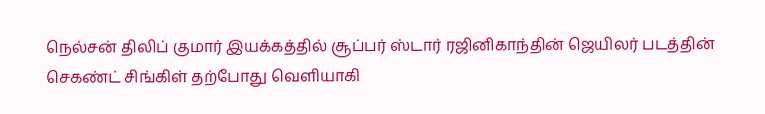நெல்சன் திலிப் குமார் இயக்கத்தில் சூப்பர் ஸ்டார் ரஜினிகாந்தின் ஜெயிலர் படத்தின் செகண்ட் சிங்கிள் தற்போது வெளியாகி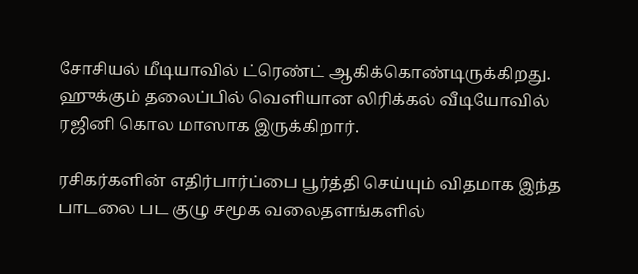சோசியல் மீடியாவில் ட்ரெண்ட் ஆகிக்கொண்டிருக்கிறது. ஹுக்கும் தலைப்பில் வெளியான லிரிக்கல் வீடியோவில் ரஜினி கொல மாஸாக இருக்கிறார்.

ரசிகர்களின் எதிர்பார்ப்பை பூர்த்தி செய்யும் விதமாக இந்த பாடலை பட குழு சமூக வலைதளங்களில்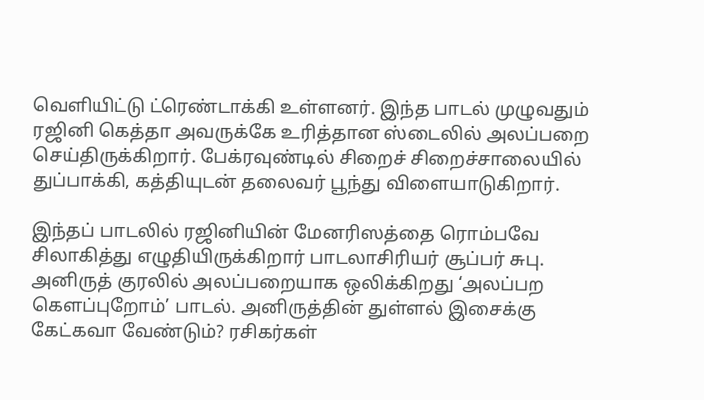வெளியிட்டு ட்ரெண்டாக்கி உள்ளனர். இந்த பாடல் முழுவதும் ரஜினி கெத்தா அவருக்கே உரித்தான ஸ்டைலில் அலப்பறை செய்திருக்கிறார். பேக்ரவுண்டில் சிறைச் சிறைச்சாலையில் துப்பாக்கி, கத்தியுடன் தலைவர் பூந்து விளையாடுகிறார்.

இந்தப் பாடலில் ரஜினியின் மேனரிஸத்தை ரொம்பவே சிலாகித்து எழுதியிருக்கிறார் பாடலாசிரியர் சூப்பர் சுபு. அனிருத் குரலில் அலப்பறையாக ஒலிக்கிறது ‘அலப்பற கெளப்புறோம்’ பாடல். அனிருத்தின் துள்ளல் இசைக்கு கேட்கவா வேண்டும்? ரசிகர்கள்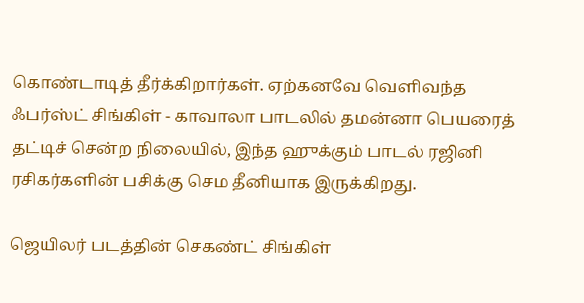கொண்டாடித் தீர்க்கிறார்கள். ஏற்கனவே வெளிவந்த ஃபர்ஸ்ட் சிங்கிள் - காவாலா பாடலில் தமன்னா பெயரைத் தட்டிச் சென்ற நிலையில், இந்த ஹுக்கும் பாடல் ரஜினி ரசிகர்களின் பசிக்கு செம தீனியாக இருக்கிறது.

ஜெயிலர் படத்தின் செகண்ட் சிங்கிள்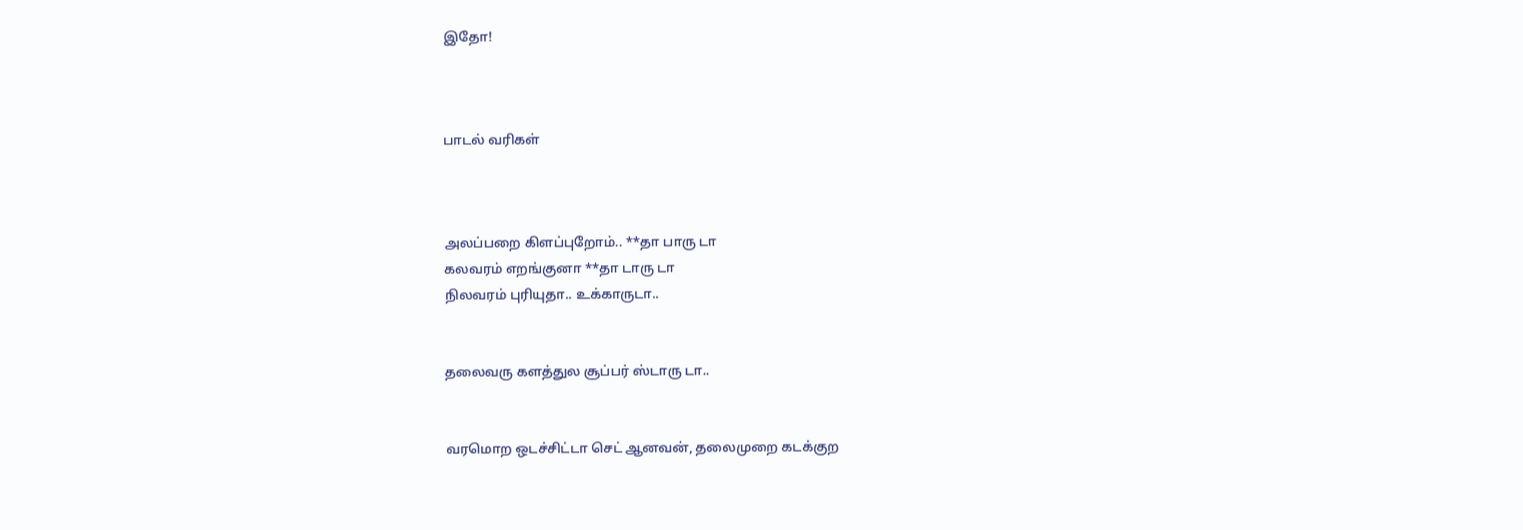இதோ!



பாடல் வரிகள்



அலப்பறை கிளப்புறோம்.. **தா பாரு டா
கலவரம் எறங்குனா **தா டாரு டா
நிலவரம் புரியுதா.. உக்காருடா..


தலைவரு களத்துல சூப்பர் ஸ்டாரு டா..


வரமொற ஒடச்சிட்டா செட் ஆனவன், தலைமுறை கடக்குற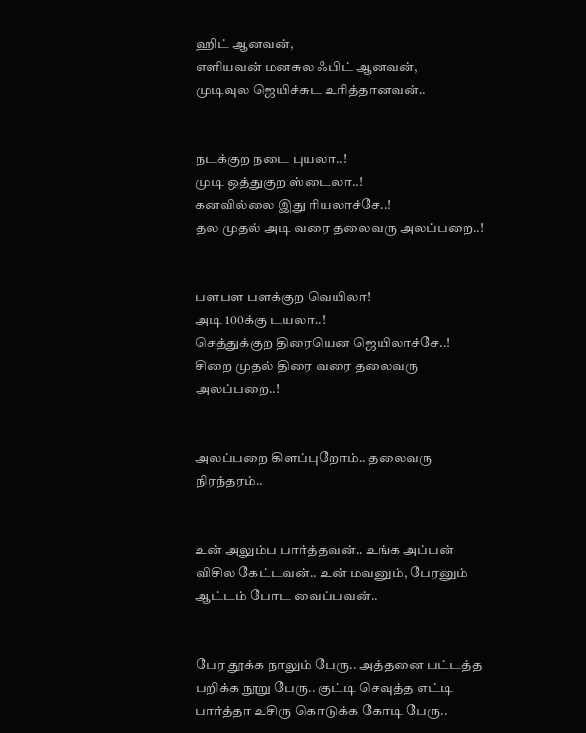ஹிட் ஆனவன்,
எளியவன் மனசுல ஃபிட் ஆனவன்,
முடிவுல ஜெயிச்சுட உரித்தானவன்..


நடக்குற நடை புயலா..!
முடி ஒத்துகுற ஸ்டைலா..!
கனவில்லை இது ரியலாச்சே..!
தல முதல் அடி வரை தலைவரு அலப்பறை..!


பளபள பளக்குற வெயிலா!
அடி 100க்கு டயலா..!
செத்துக்குற திரையென ஜெயிலாச்சே..!
சிறை முதல் திரை வரை தலைவரு அலப்பறை..!


அலப்பறை கிளப்புறோம்.. தலைவரு நிரந்தரம்..


உன் அலும்ப பார்த்தவன்.. உங்க அப்பன் விசில கேட்டவன்.. உன் மவனும், பேரனும் ஆட்டம் போட வைப்பவன்..


பேர தூக்க நாலும் பேரு.. அத்தனை பட்டத்த பறிக்க நூறு பேரு.. குட்டி செவுத்த எட்டி பார்த்தா உசிரு கொடுக்க கோடி பேரு..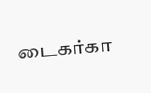டைகர்கா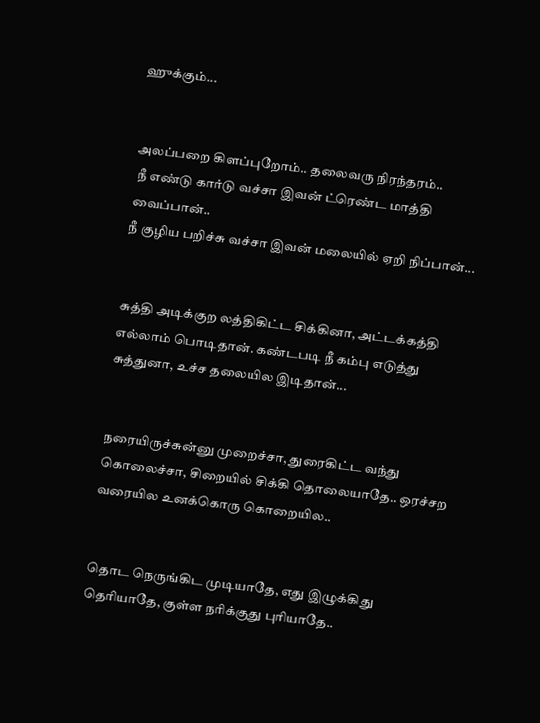ஹுக்கும்...


அலப்பறை கிளப்புறோம்.. தலைவரு நிரந்தரம்..
 நீ எண்டு கார்டு வச்சா இவன் ட்ரெண்ட மாத்தி வைப்பான்..
நீ குழிய பறிச்சு வச்சா இவன் மலையில் ஏறி நிப்பான்...


சுத்தி அடிக்குற லத்திகிட்ட சிக்கினா, அட்டக்கத்தி எல்லாம் பொடிதான். கண்டபடி நீ கம்பு எடுத்து சுத்துனா, உச்ச தலையில இடிதான்...


நரையிருச்சுன்னு முறைச்சா, துரைகிட்ட வந்து கொலைச்சா, சிறையில் சிக்கி தொலையாதே.. ஒரச்சற வரையில உனக்கொரு கொறையில..


தொட நெருங்கிட முடியாதே, எது இழுக்கிது தெரியாதே, குள்ள நரிக்குது புரியாதே..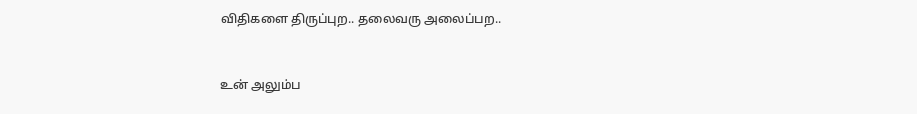விதிகளை திருப்புற.. தலைவரு அலைப்பற..


உன் அலும்ப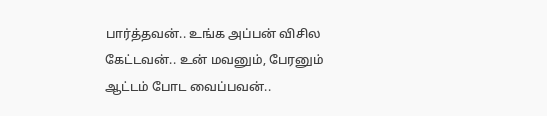பார்த்தவன்.. உங்க அப்பன் விசில கேட்டவன்.. உன் மவனும், பேரனும் ஆட்டம் போட வைப்பவன்..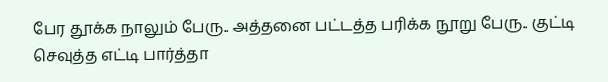பேர தூக்க நாலும் பேரு.. அத்தனை பட்டத்த பரிக்க நூறு பேரு.. குட்டி செவுத்த எட்டி பார்த்தா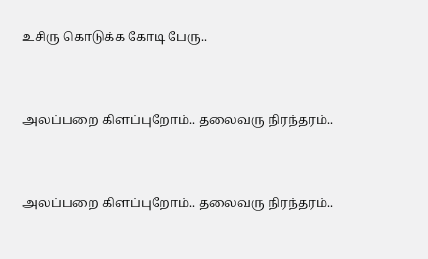உசிரு கொடுக்க கோடி பேரு..


அலப்பறை கிளப்புறோம்.. தலைவரு நிரந்தரம்..


அலப்பறை கிளப்புறோம்.. தலைவரு நிரந்தரம்..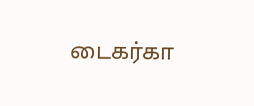டைகர்கா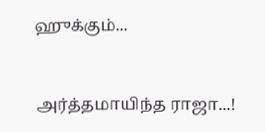ஹுக்கும்...


அர்த்தமாயிந்த ராஜா...!